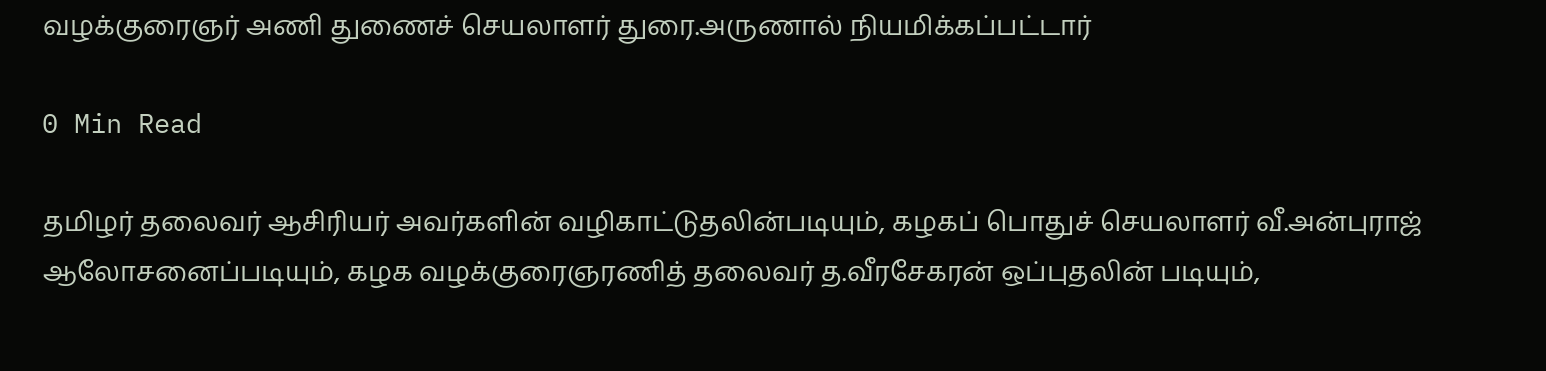வழக்குரைஞர் அணி துணைச் செயலாளர் துரை.அருணால் நியமிக்கப்பட்டார்

0 Min Read

தமிழர் தலைவர் ஆசிரியர் அவர்களின் வழிகாட்டுதலின்படியும், கழகப் பொதுச் செயலாளர் வீ.அன்புராஜ் ஆலோசனைப்படியும், கழக வழக்குரைஞரணித் தலைவர் த.வீரசேகரன் ஒப்புதலின் படியும்,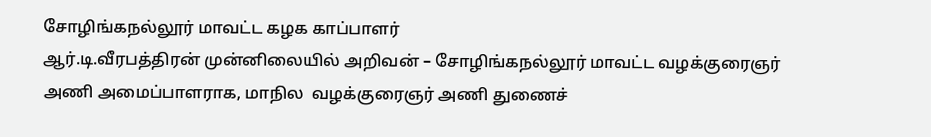சோழிங்கநல்லூர் மாவட்ட கழக காப்பாளர்
ஆர்.டி.வீரபத்திரன் முன்னிலையில் அறிவன் – சோழிங்கநல்லூர் மாவட்ட வழக்குரைஞர் அணி அமைப்பாளராக, மாநில  வழக்குரைஞர் அணி துணைச்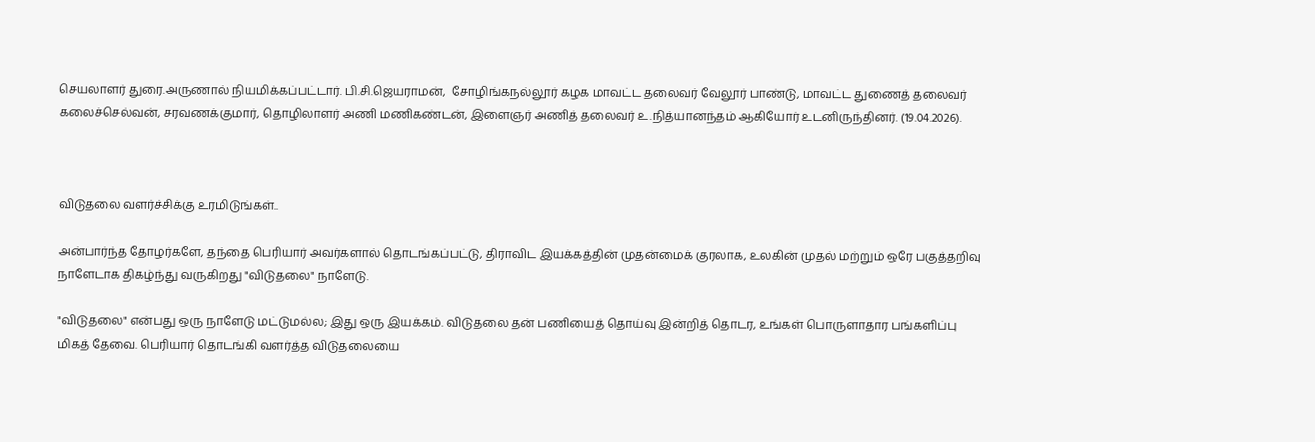செயலாளர் துரை.அருணால் நியமிக்கப்பட்டார். பி.சி.ஜெயராமன்,  சோழிங்கநல்லூர் கழக மாவட்ட தலைவர் வேலூர் பாண்டு, மாவட்ட துணைத் தலைவர் கலைச்செல்வன், சரவணக்குமார், தொழிலாளர் அணி மணிகண்டன், இளைஞர் அணித் தலைவர் உ.நித்யானந்தம் ஆகியோர் உடனிருந்தினர். (19.04.2026).



விடுதலை வளர்ச்சிக்கு உரமிடுங்கள்..

அன்பார்ந்த தோழர்களே, தந்தை பெரியார் அவர்களால் தொடங்கப்பட்டு, திராவிட இயக்கத்தின் முதன்மைக் குரலாக, உலகின் முதல் மற்றும் ஒரே பகுத்தறிவு நாளேடாக திகழ்ந்து வருகிறது "விடுதலை" நாளேடு.

"விடுதலை" என்பது ஒரு நாளேடு மட்டுமல்ல; இது ஒரு இயக்கம். விடுதலை தன் பணியைத் தொய்வு இன்றித் தொடர, உங்கள் பொருளாதார பங்களிப்பு மிகத் தேவை. பெரியார் தொடங்கி வளர்த்த விடுதலையை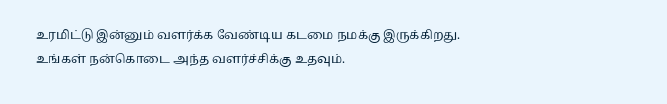உரமிட்டு இன்னும் வளர்க்க வேண்டிய கடமை நமக்கு இருக்கிறது. உங்கள் நன்கொடை அந்த வளர்ச்சிக்கு உதவும்.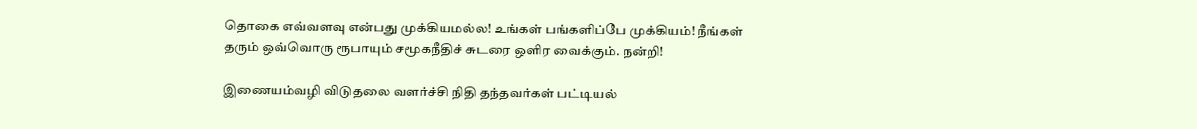தொகை எவ்வளவு என்பது முக்கியமல்ல! உங்கள் பங்களிப்பே முக்கியம்! நீங்கள் தரும் ஒவ்வொரு ரூபாயும் சமூகநீதிச் சுடரை ஒளிர வைக்கும். நன்றி!

இணையம்வழி விடுதலை வளர்ச்சி நிதி தந்தவர்கள் பட்டியல்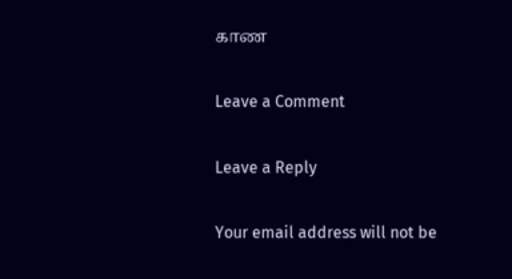காண

Leave a Comment

Leave a Reply

Your email address will not be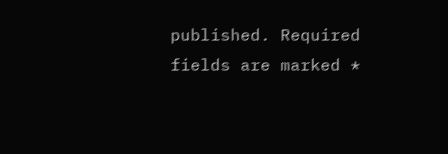published. Required fields are marked *